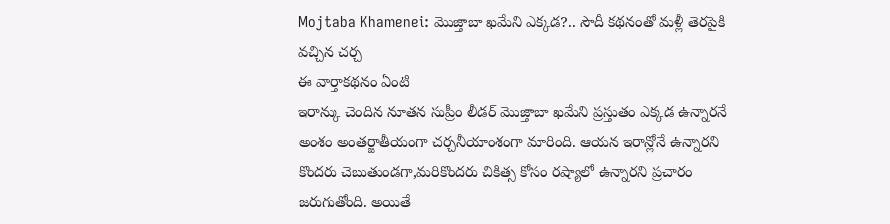Mojtaba Khamenei: మొజ్తాబా ఖమేని ఎక్కడ?.. సౌదీ కథనంతో మళ్లీ తెరపైకి వచ్చిన చర్చ
ఈ వార్తాకథనం ఏంటి
ఇరాన్కు చెందిన నూతన సుప్రీం లీడర్ మొజ్తాబా ఖమేని ప్రస్తుతం ఎక్కడ ఉన్నారనే అంశం అంతర్జాతీయంగా చర్చనీయాంశంగా మారింది. ఆయన ఇరాన్లోనే ఉన్నారని కొందరు చెబుతుండగా,మరికొందరు చికిత్స కోసం రష్యాలో ఉన్నారని ప్రచారం జరుగుతోంది. అయితే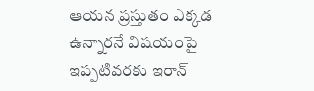ఆయన ప్రస్తుతం ఎక్కడ ఉన్నారనే విషయంపై ఇప్పటివరకు ఇరాన్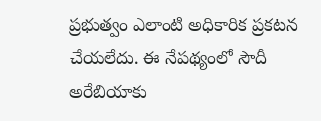ప్రభుత్వం ఎలాంటి అధికారిక ప్రకటన చేయలేదు. ఈ నేపథ్యంలో సౌదీ అరేబియాకు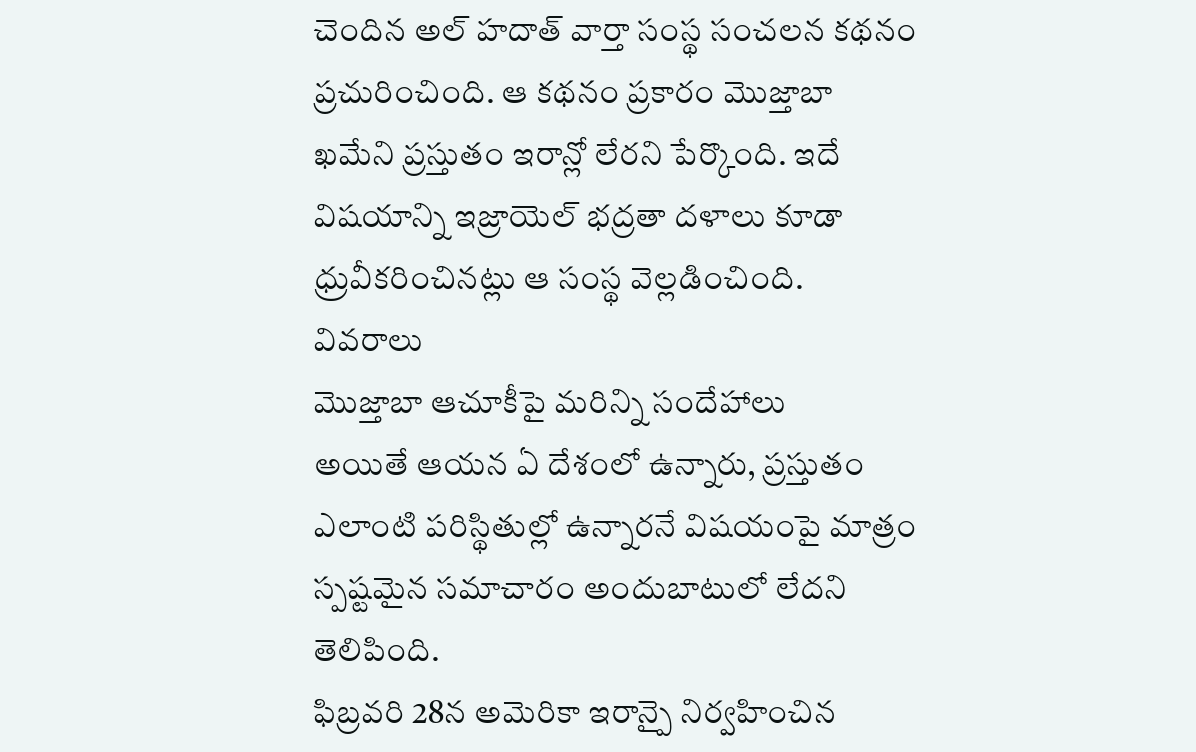చెందిన అల్ హదాత్ వార్తా సంస్థ సంచలన కథనం ప్రచురించింది. ఆ కథనం ప్రకారం మొజ్తాబా ఖమేని ప్రస్తుతం ఇరాన్లో లేరని పేర్కొంది. ఇదే విషయాన్ని ఇజ్రాయెల్ భద్రతా దళాలు కూడా ధ్రువీకరించినట్లు ఆ సంస్థ వెల్లడించింది.
వివరాలు
మొజ్తాబా ఆచూకీపై మరిన్ని సందేహాలు
అయితే ఆయన ఏ దేశంలో ఉన్నారు, ప్రస్తుతం ఎలాంటి పరిస్థితుల్లో ఉన్నారనే విషయంపై మాత్రం స్పష్టమైన సమాచారం అందుబాటులో లేదని తెలిపింది.
ఫిబ్రవరి 28న అమెరికా ఇరాన్పై నిర్వహించిన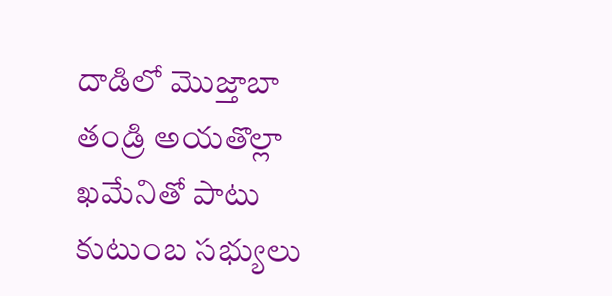దాడిలో మొజ్తాబా తండ్రి అయతొల్లా ఖమేనితో పాటు కుటుంబ సభ్యులు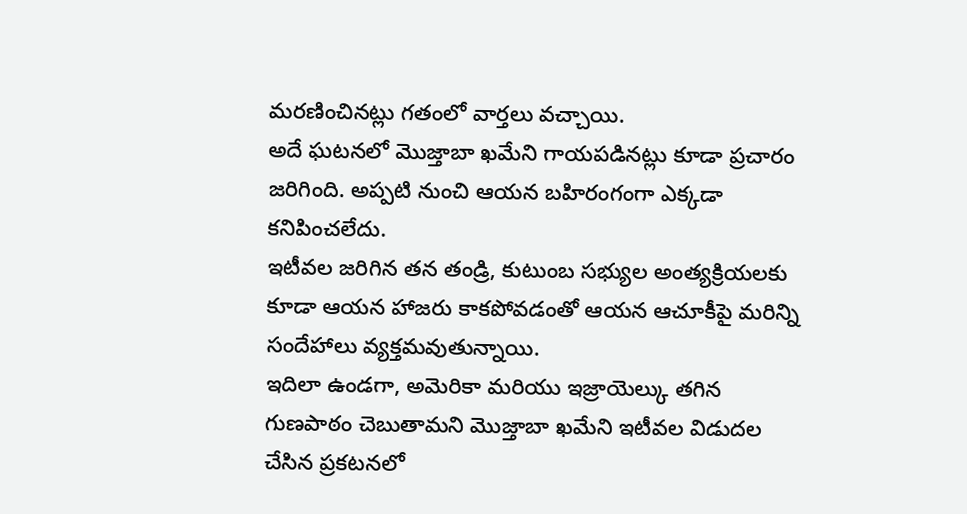మరణించినట్లు గతంలో వార్తలు వచ్చాయి.
అదే ఘటనలో మొజ్తాబా ఖమేని గాయపడినట్లు కూడా ప్రచారం జరిగింది. అప్పటి నుంచి ఆయన బహిరంగంగా ఎక్కడా కనిపించలేదు.
ఇటీవల జరిగిన తన తండ్రి, కుటుంబ సభ్యుల అంత్యక్రియలకు కూడా ఆయన హాజరు కాకపోవడంతో ఆయన ఆచూకీపై మరిన్ని సందేహాలు వ్యక్తమవుతున్నాయి.
ఇదిలా ఉండగా, అమెరికా మరియు ఇజ్రాయెల్కు తగిన గుణపాఠం చెబుతామని మొజ్తాబా ఖమేని ఇటీవల విడుదల చేసిన ప్రకటనలో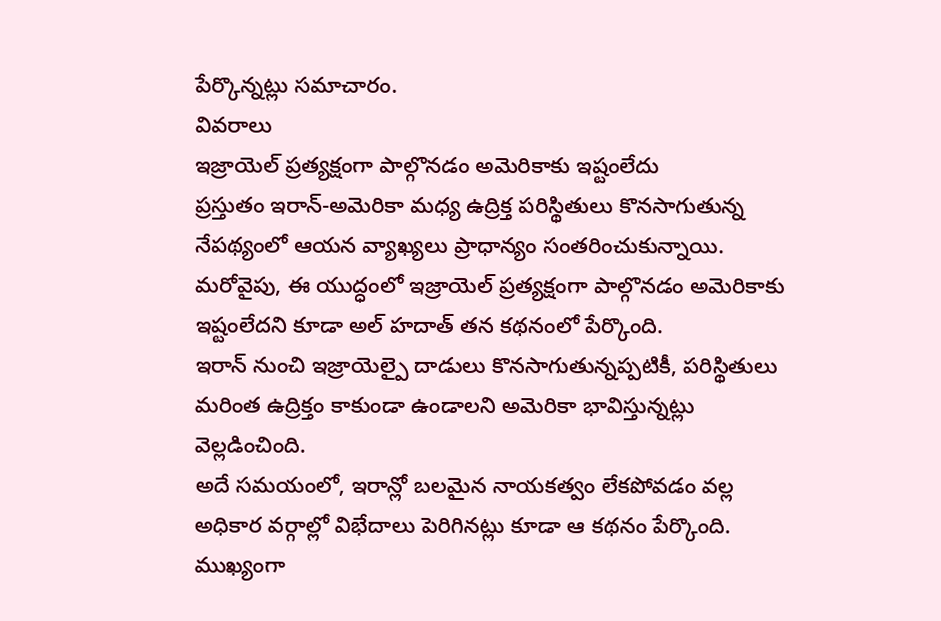పేర్కొన్నట్లు సమాచారం.
వివరాలు
ఇజ్రాయెల్ ప్రత్యక్షంగా పాల్గొనడం అమెరికాకు ఇష్టంలేదు
ప్రస్తుతం ఇరాన్-అమెరికా మధ్య ఉద్రిక్త పరిస్థితులు కొనసాగుతున్న నేపథ్యంలో ఆయన వ్యాఖ్యలు ప్రాధాన్యం సంతరించుకున్నాయి.
మరోవైపు, ఈ యుద్ధంలో ఇజ్రాయెల్ ప్రత్యక్షంగా పాల్గొనడం అమెరికాకు ఇష్టంలేదని కూడా అల్ హదాత్ తన కథనంలో పేర్కొంది.
ఇరాన్ నుంచి ఇజ్రాయెల్పై దాడులు కొనసాగుతున్నప్పటికీ, పరిస్థితులు మరింత ఉద్రిక్తం కాకుండా ఉండాలని అమెరికా భావిస్తున్నట్లు వెల్లడించింది.
అదే సమయంలో, ఇరాన్లో బలమైన నాయకత్వం లేకపోవడం వల్ల అధికార వర్గాల్లో విభేదాలు పెరిగినట్లు కూడా ఆ కథనం పేర్కొంది.
ముఖ్యంగా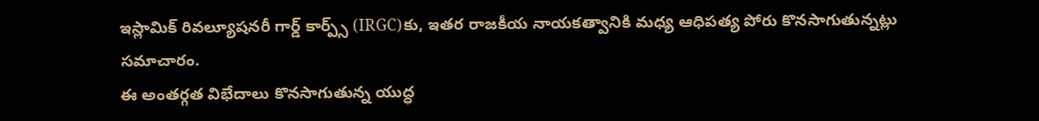ఇస్లామిక్ రివల్యూషనరీ గార్డ్ కార్ప్స్ (IRGC)కు, ఇతర రాజకీయ నాయకత్వానికి మధ్య ఆధిపత్య పోరు కొనసాగుతున్నట్లు సమాచారం.
ఈ అంతర్గత విభేదాలు కొనసాగుతున్న యుద్ధ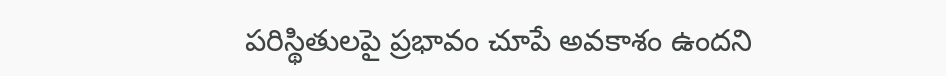పరిస్థితులపై ప్రభావం చూపే అవకాశం ఉందని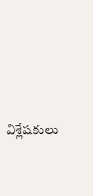విశ్లేషకులు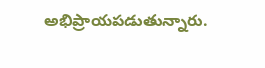అభిప్రాయపడుతున్నారు.